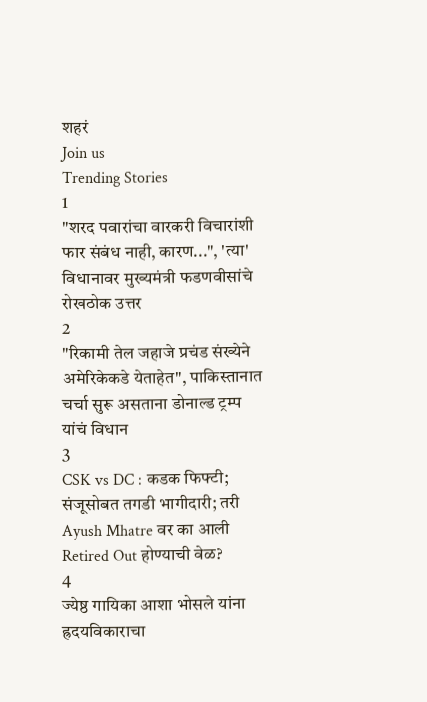शहरं
Join us
Trending Stories
1
"शरद पवारांचा वारकरी विचारांशी फार संबंध नाही, कारण...", 'त्या' विधानावर मुख्यमंत्री फडणवीसांचे रोखठोक उत्तर
2
"रिकामी तेल जहाजे प्रचंड संख्येने अमेरिकेकडे येताहेत", पाकिस्तानात चर्चा सुरू असताना डोनाल्ड ट्रम्प यांचं विधान
3
CSK vs DC : कडक फिफ्टी; संजूसोबत तगडी भागीदारी; तरी Ayush Mhatre वर का आली Retired Out होण्याची वेळ?
4
ज्येष्ठ गायिका आशा भोसले यांना ह्रदयविकाराचा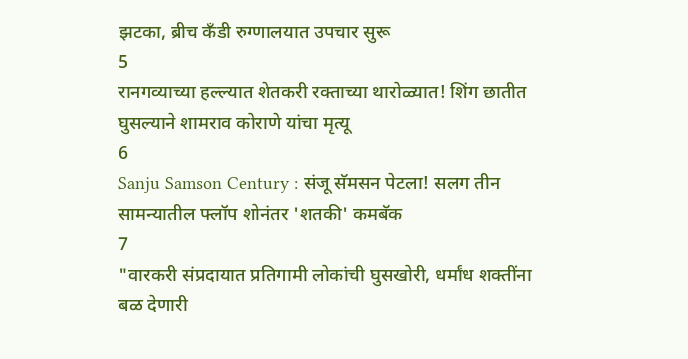झटका, ब्रीच कँडी रुग्णालयात उपचार सुरू
5
रानगव्याच्या हल्ल्यात शेतकरी रक्ताच्या थारोळ्यात! शिंग छातीत घुसल्याने शामराव कोराणे यांचा मृत्यू
6
Sanju Samson Century : संजू सॅमसन पेटला! सलग तीन सामन्यातील फ्लॉप शोनंतर 'शतकी' कमबॅक
7
"वारकरी संप्रदायात प्रतिगामी लोकांची घुसखोरी, धर्मांध शक्तींना बळ देणारी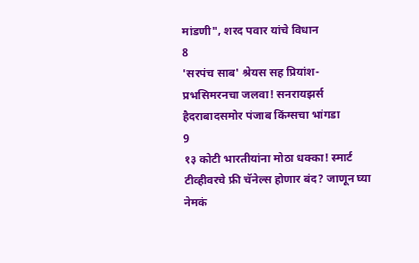मांडणी", शरद पवार यांचे विधान
8
'सरपंच साब' श्रेयस सह प्रियांश-प्रभसिमरनचा जलवा! सनरायझर्स हैदराबादसमोर पंजाब किंग्सचा भांगडा
9
१३ कोटी भारतीयांना मोठा धक्का! स्मार्ट टीव्हीवरचे फ्री चॅनेल्स होणार बंद? जाणून घ्या नेमकं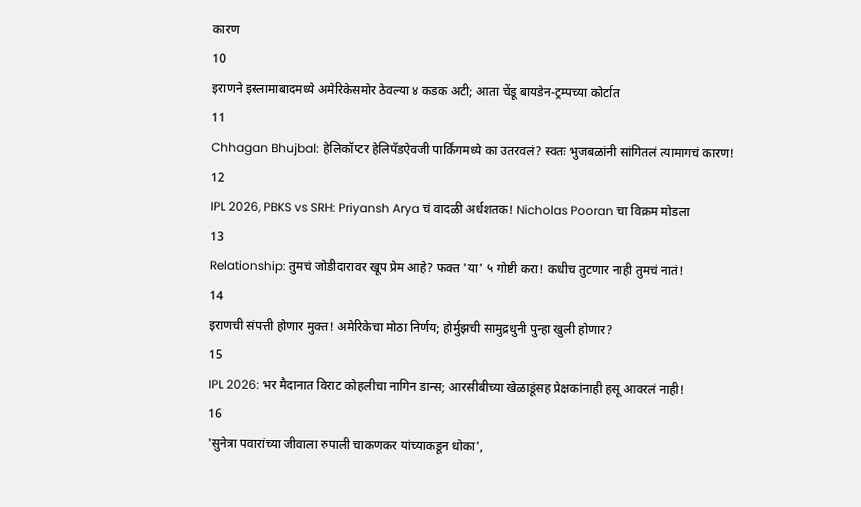कारण
10
इराणने इस्लामाबादमध्ये अमेरिकेसमोर ठेवल्या ४ कडक अटी; आता चेंडू बायडेन-ट्रम्पच्या कोर्टात
11
Chhagan Bhujbal: हेलिकॉप्टर हेलिपॅडऐवजी पार्किंगमध्ये का उतरवलं? स्वतः भुजबळांनी सांगितलं त्यामागचं कारण!
12
IPL 2026, PBKS vs SRH: Priyansh Arya चं वादळी अर्धशतक! Nicholas Pooran चा विक्रम मोडला
13
Relationship: तुमचं जोडीदारावर खूप प्रेम आहे? फक्त 'या' ५ गोष्टी करा! कधीच तुटणार नाही तुमचं नातं!
14
इराणची संपत्ती होणार मुक्त! अमेरिकेचा मोठा निर्णय; होर्मुझची सामुद्रधुनी पुन्हा खुली होणार?
15
IPL 2026: भर मैदानात विराट कोहलीचा नागिन डान्स; आरसीबीच्या खेळाडूंसह प्रेक्षकांनाही हसू आवरलं नाही!
16
'सुनेत्रा पवारांच्या जीवाला रुपाली चाकणकर यांच्याकडून धोका',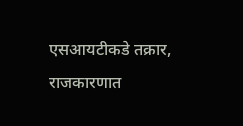एसआयटीकडे तक्रार, राजकारणात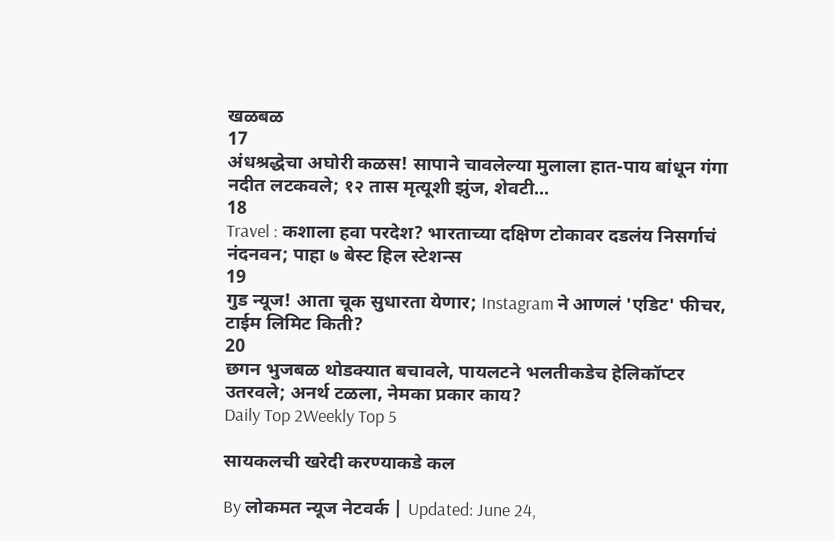खळबळ
17
अंधश्रद्धेचा अघोरी कळस! सापाने चावलेल्या मुलाला हात-पाय बांधून गंगा नदीत लटकवले; १२ तास मृत्यूशी झुंज, शेवटी...
18
Travel : कशाला हवा परदेश? भारताच्या दक्षिण टोकावर दडलंय निसर्गाचं नंदनवन; पाहा ७ बेस्ट हिल स्टेशन्स
19
गुड न्यूज! आता चूक सुधारता येणार; Instagram ने आणलं 'एडिट' फीचर, टाईम लिमिट किती?
20
छगन भुजबळ थोडक्यात बचावले, पायलटने भलतीकडेच हेलिकॉप्टर उतरवले; अनर्थ टळला, नेमका प्रकार काय?
Daily Top 2Weekly Top 5

सायकलची खरेदी करण्याकडे कल

By लोकमत न्यूज नेटवर्क | Updated: June 24,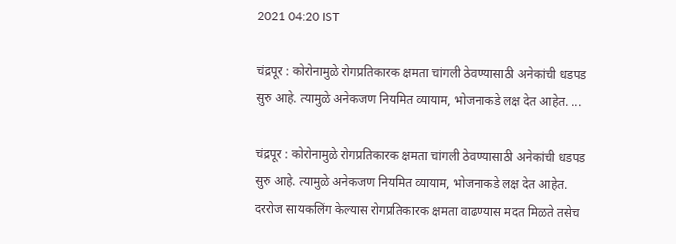2021 04:20 IST

चंद्रपूर : कोरोनामुळे रोगप्रतिकारक क्षमता चांगली ठेवण्यासाठी अनेकांची धडपड सुरु आहे. त्यामुळे अनेकजण नियमित व्यायाम, भोजनाकडे लक्ष देत आहेत. ...

चंद्रपूर : कोरोनामुळे रोगप्रतिकारक क्षमता चांगली ठेवण्यासाठी अनेकांची धडपड सुरु आहे. त्यामुळे अनेकजण नियमित व्यायाम, भोजनाकडे लक्ष देत आहेत. दररोज सायकलिंग केल्यास रोगप्रतिकारक क्षमता वाढण्यास मदत मिळते तसेच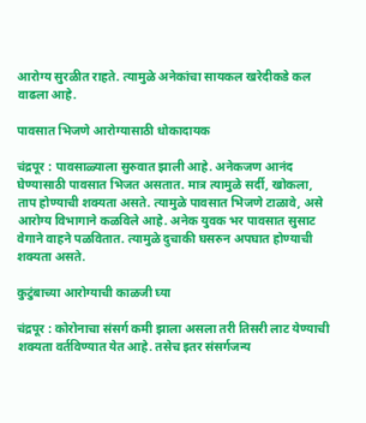आरोग्य सुरळीत राहते. त्यामुळे अनेकांचा सायकल खरेदीकडे कल वाढला आहे.

पावसात भिजणे आरोग्यासाठी धोकादायक

चंद्रपूर : पावसाळ्याला सुरुवात झाली आहे. अनेकजण आनंद घेण्यासाठी पावसात भिजत असतात. मात्र त्यामुळे सर्दी, खोकला, ताप होण्याची शक्यता असते. त्यामुळे पावसात भिजणे टाळावे, असे आरोग्य विभागाने कळविले आहे. अनेक युवक भर पावसात सुसाट वेगाने वाहने पळवितात. त्यामुळे दुचाकी घसरुन अपघात होण्याची शक्यता असते.

कुटुंबाच्या आरोग्याची काळजी घ्या

चंद्रपूर : कोरोनाचा संसर्ग कमी झाला असला तरी तिसरी लाट येण्याची शक्यता वर्तविण्यात येत आहे. तसेच इतर संसर्गजन्य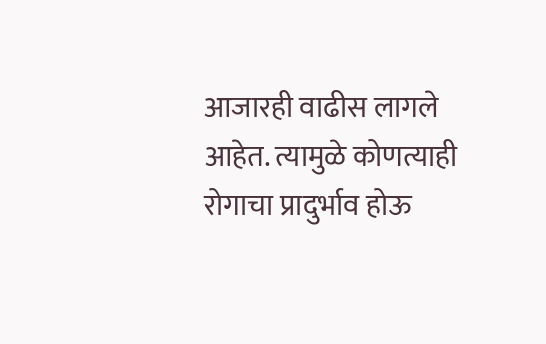आजारही वाढीस लागले आहेत. त्यामुळे कोणत्याही रोगाचा प्रादुर्भाव होऊ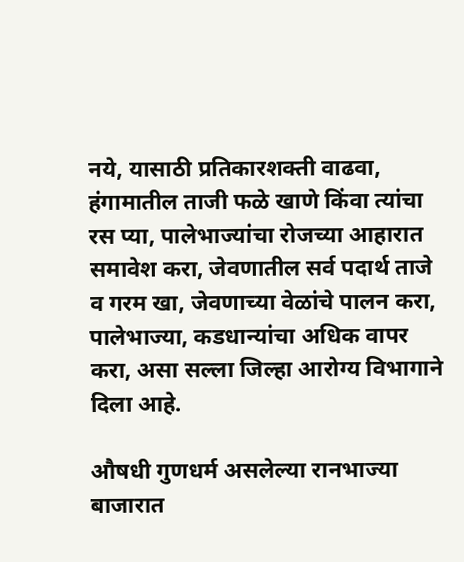नये, यासाठी प्रतिकारशक्ती वाढवा, हंगामातील ताजी फळे खाणे किंवा त्यांचा रस प्या, पालेभाज्यांचा रोजच्या आहारात समावेश करा, जेवणातील सर्व पदार्थ ताजे व गरम खा, जेवणाच्या वेळांचे पालन करा, पालेभाज्या, कडधान्यांचा अधिक वापर करा, असा सल्ला जिल्हा आरोग्य विभागाने दिला आहे.

औषधी गुणधर्म असलेल्या रानभाज्या बाजारात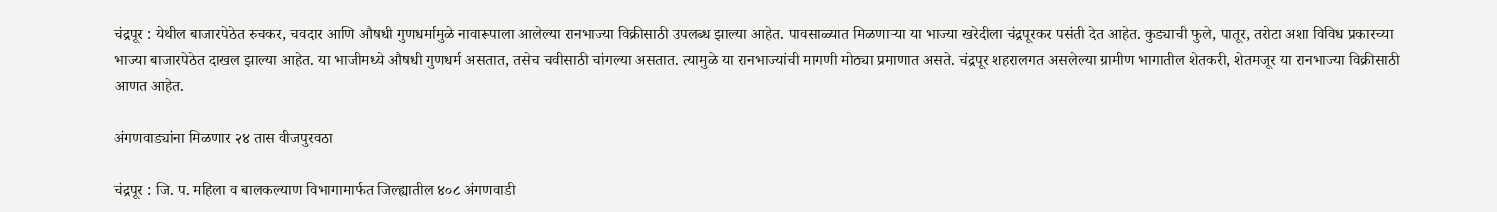चंद्रपूर : येथील बाजारपेठेत रुचकर, चवदार आणि औषधी गुणधर्मामुळे नावारूपाला आलेल्या रानभाज्या विक्रीसाठी उपलब्ध झाल्या आहेत. पावसाळ्यात मिळणाऱ्या या भाज्या खरेदीला चंद्रपूरकर पसंती देत आहेत. कुड्याची फुले, पातूर, तरोटा अशा विविध प्रकारच्या भाज्या बाजारपेठेत दाखल झाल्या आहेत. या भाजीमध्ये औषधी गुणधर्म असतात, तसेच चवीसाठी चांगल्या असतात. त्यामुळे या रानभाज्यांची मागणी मोठ्या प्रमाणात असते. चंद्रपूर शहरालगत असलेल्या ग्रामीण भागातील शेतकरी, शेतमजूर या रानभाज्या विक्रीसाठी आणत आहेत.

अंगणवाड्यांना मिळणार २४ तास वीजपुरवठा

चंद्रपूर : जि. प. महिला व बालकल्याण विभागामार्फत जिल्ह्यातील ४०८ अंगणवाडी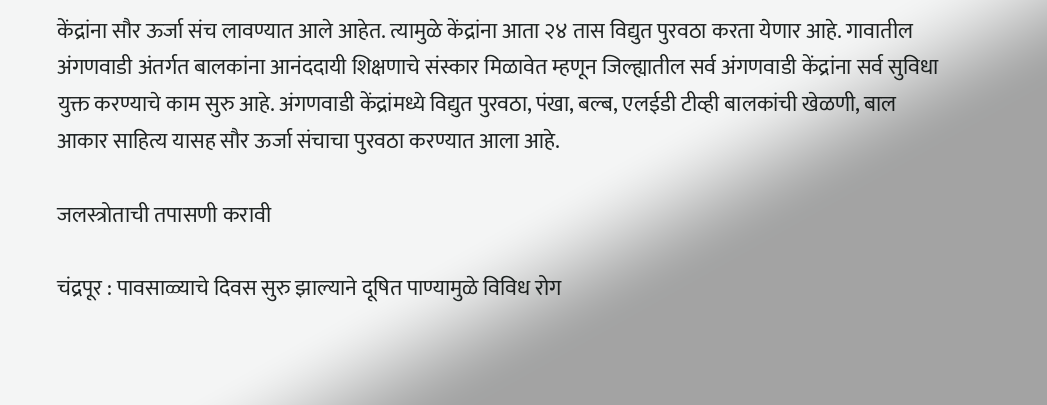केंद्रांना सौर ऊर्जा संच लावण्यात आले आहेत. त्यामुळे केंद्रांना आता २४ तास विद्युत पुरवठा करता येणार आहे. गावातील अंगणवाडी अंतर्गत बालकांना आनंददायी शिक्षणाचे संस्कार मिळावेत म्हणून जिल्ह्यातील सर्व अंगणवाडी केंद्रांना सर्व सुविधा युक्त करण्याचे काम सुरु आहे. अंगणवाडी केंद्रांमध्ये विद्युत पुरवठा, पंखा, बल्ब, एलईडी टीव्ही बालकांची खेळणी, बाल आकार साहित्य यासह सौर ऊर्जा संचाचा पुरवठा करण्यात आला आहे.

जलस्त्रोताची तपासणी करावी

चंद्रपूर : पावसाळ्याचे दिवस सुरु झाल्याने दूषित पाण्यामुळे विविध रोग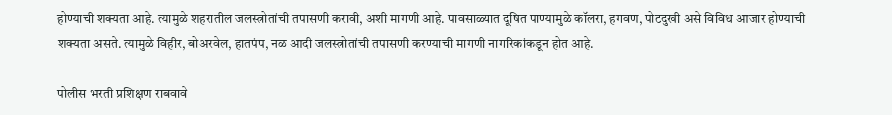होण्याची शक्यता आहे. त्यामुळे शहरातील जलस्त्रोतांची तपासणी करावी, अशी मागणी आहे. पावसाळ्यात दूषित पाण्यामुळे कॉलरा, हगवण, पोटदुखी असे विविध आजार होण्याची शक्यता असते. त्यामुळे विहीर, बोअरवेल, हातपंप, नळ आदी जलस्त्रोतांची तपासणी करण्याची मागणी नागरिकांकडून होत आहे.

पोलीस भरती प्रशिक्षण राबवावे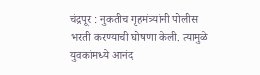चंद्रपूर : नुकतीच गृहमंत्र्यांनी पोलीस भरती करण्याची घोषणा केली. त्यामुळे युवकांमध्ये आनंद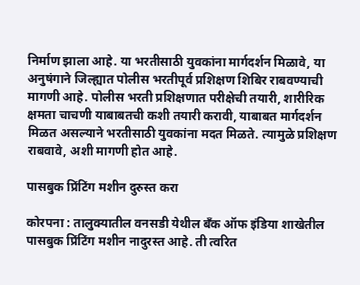निर्माण झाला आहे. या भरतीसाठी युवकांना मार्गदर्शन मिळावे, या अनुषंगाने जिल्ह्यात पोलीस भरतीपूर्व प्रशिक्षण शिबिर राबवण्याची मागणी आहे. पोलीस भरती प्रशिक्षणात परीक्षेची तयारी, शारीरिक क्षमता चाचणी याबाबतची कशी तयारी करावी, याबाबत मार्गदर्शन मिळत असल्याने भरतीसाठी युवकांना मदत मिळते. त्यामुळे प्रशिक्षण राबवावे, अशी मागणी होत आहे.

पासबुक प्रिंटिंग मशीन दुरुस्त करा

कोरपना : तालुक्यातील वनसडी येथील बँक ऑफ इंडिया शाखेतील पासबुक प्रिंटिंग मशीन नादुरस्त आहे. ती त्वरित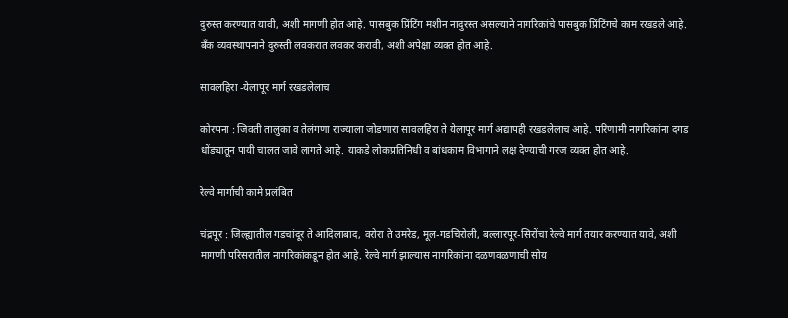दुरुस्त करण्यात यावी, अशी मागणी होत आहे. पासबुक प्रिंटिंग मशीन नादुरस्त असल्याने नागरिकांचे पासबुक प्रिंटिंगचे काम रखडले आहे. बँक व्यवस्थापनाने दुरुस्ती लवकरात लवकर करावी, अशी अपेक्षा व्यक्त होत आहे.

सावलहिरा -येलापूर मार्ग रखडलेलाच

कोरपना : जिवती तालुका व तेलंगणा राज्याला जोडणारा सावलहिरा ते येलापूर मार्ग अद्यापही रखडलेलाच आहे. परिणामी नागरिकांना दगड धोंड्यातून पायी चालत जावे लागते आहे. याकडे लोकप्रतिनिधी व बांधकाम विभागाने लक्ष देण्याची गरज व्यक्त होत आहे.

रेल्वे मार्गाची कामे प्रलंबित

चंद्रपूर : जिल्ह्यातील गडचांदूर ते आदिलाबाद, वरोरा ते उमरेड, मूल-गडचिरोली, बल्लारपूर-सिरोंचा रेल्वे मार्ग तयार करण्यात यावे, अशी मागणी परिसरातील नागरिकांकडून होत आहे. रेल्वे मार्ग झाल्यास नागरिकांना दळणवळणाची सोय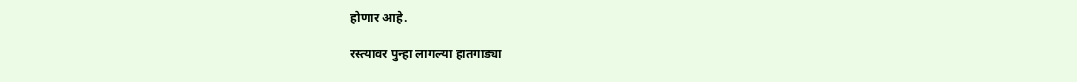होणार आहे.

रस्त्यावर पुन्हा लागल्या हातगाड्या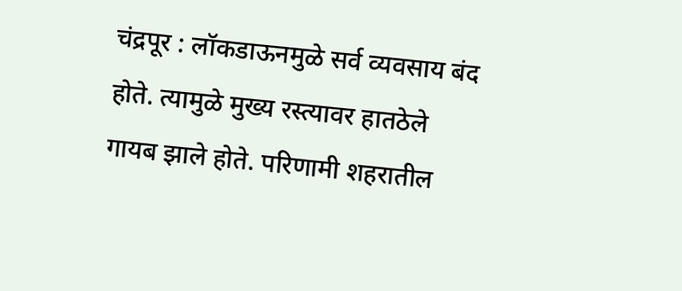चंद्रपूर : लॉकडाऊनमुळे सर्व व्यवसाय बंद होते. त्यामुळे मुख्य रस्त्यावर हातठेले गायब झाले होते. परिणामी शहरातील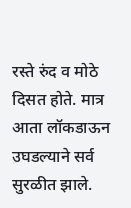रस्ते रुंद व मोठे दिसत होते. मात्र आता लॉकडाऊन उघडल्याने सर्व सुरळीत झाले.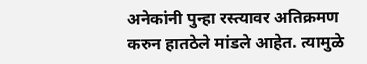अनेकांनी पुन्हा रस्त्यावर अतिक्रमण करुन हातठेले मांडले आहेत. त्यामुळे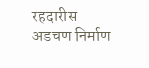रहदारीस अडचण निर्माण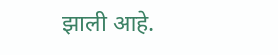झाली आहे.